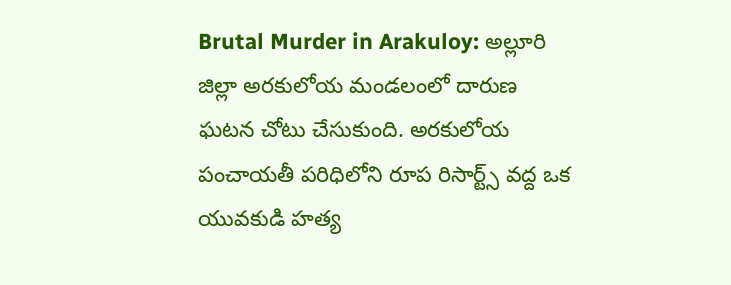Brutal Murder in Arakuloy: అల్లూరి జిల్లా అరకులోయ మండలంలో దారుణ ఘటన చోటు చేసుకుంది. అరకులోయ పంచాయతీ పరిధిలోని రూప రిసార్ట్స్ వద్ద ఒక యువకుడి హత్య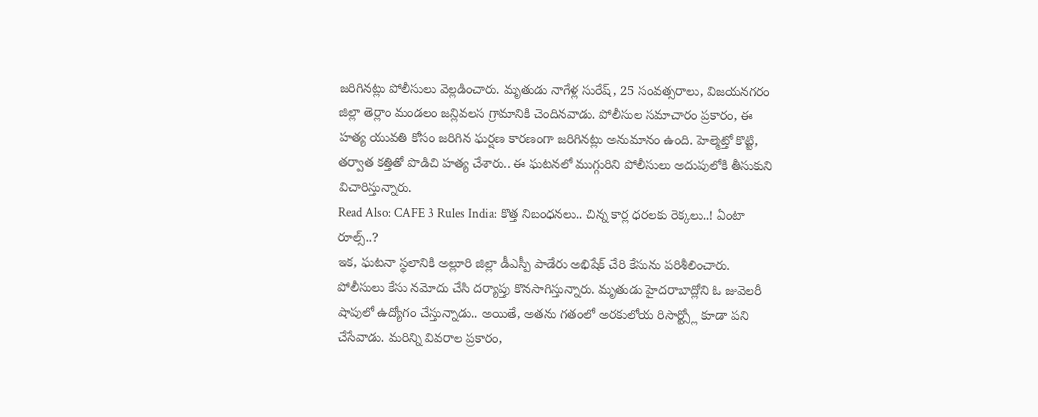జరిగినట్లు పోలీసులు వెల్లడించారు. మృతుడు నాగేళ్ల సురేష్, 25 సంవత్సరాలు, విజయనగరం జిల్లా తెర్లాం మండలం జన్లివలస గ్రామానికి చెందినవాడు. పోలీసుల సమాచారం ప్రకారం, ఈ హత్య యువతి కోసం జరిగిన ఘర్షణ కారణంగా జరిగినట్లు అనుమానం ఉంది. హెల్మెట్తో కొట్టి, తర్వాత కత్తితో పొడిచి హత్య చేశారు.. ఈ ఘటనలో ముగ్గురిని పోలీసులు అదుపులోకి తీసుకుని విచారిస్తున్నారు.
Read Also: CAFE 3 Rules India: కొత్త నిబంధనలు.. చిన్న కార్ల ధరలకు రెక్కలు..! ఏంటా రూల్స్..?
ఇక, ఘటనా స్థలానికి అల్లూరి జిల్లా డీఎస్పీ పాడేరు అభిషేక్ చేరి కేసును పరిశీలించారు. పోలీసులు కేసు నమోదు చేసి దర్యాప్తు కొనసాగిస్తున్నారు. మృతుడు హైదరాబాద్లోని ఓ జువెలరీ షాపులో ఉద్యోగం చేస్తున్నాడు.. అయితే, అతను గతంలో అరకులోయ రిసార్ట్స్లో కూడా పని చేసేవాడు. మరిన్ని వివరాల ప్రకారం,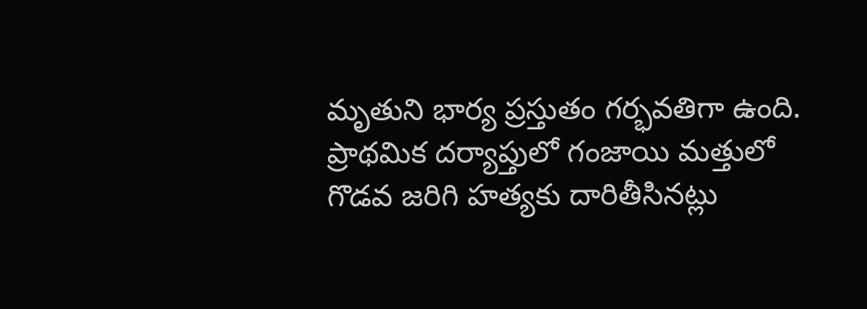మృతుని భార్య ప్రస్తుతం గర్భవతిగా ఉంది. ప్రాథమిక దర్యాప్తులో గంజాయి మత్తులో గొడవ జరిగి హత్యకు దారితీసినట్లు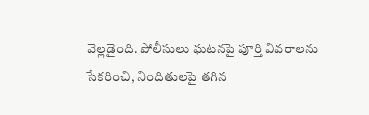వెల్లడైంది. పోలీసులు ఘటనపై పూర్తి వివరాలను సేకరించి, నిందితులపై తగిన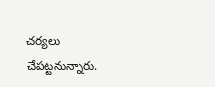చర్యలు చేపట్టనున్నారు.